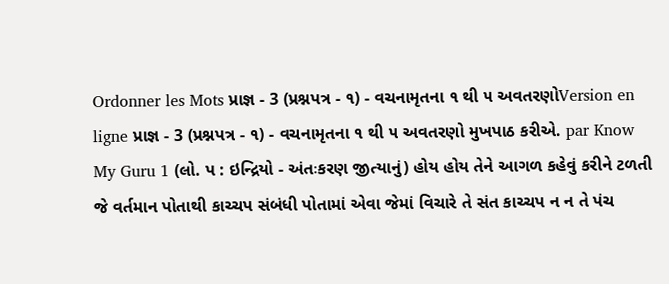Ordonner les Mots પ્રાજ્ઞ - 3 (પ્રશ્નપત્ર - ૧) - વચનામૃતના ૧ થી ૫ અવતરણોVersion en ligne પ્રાજ્ઞ - 3 (પ્રશ્નપત્ર - ૧) - વચનામૃતના ૧ થી ૫ અવતરણો મુખપાઠ કરીએ. par Know My Guru 1 (લો. પ : ઇન્દ્રિયો - અંતઃકરણ જીત્યાનું) હોય હોય તેને આગળ કહેવું કરીને ટળતી જે વર્તમાન પોતાથી કાચ્ચપ સંબંધી પોતામાં એવા જેમાં વિચારે તે સંત કાચ્ચપ ન ન તે પંચ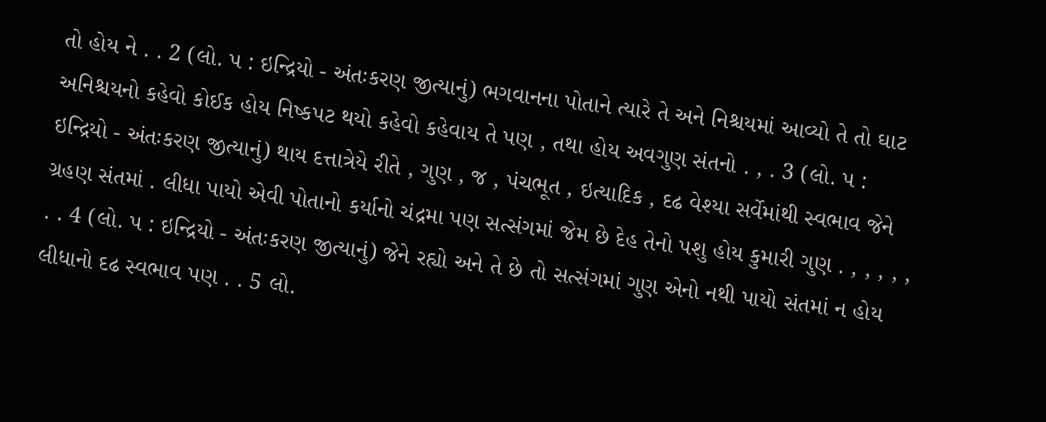તો હોય ને . . 2 (લો. પ : ઇન્દ્રિયો - અંતઃકરણ જીત્યાનું) ભગવાનના પોતાને ત્યારે તે અને નિશ્ચયમાં આવ્યો તે તો ઘાટ અનિશ્ચયનો કહેવો કોઈક હોય નિષ્કપટ થયો કહેવો કહેવાય તે પણ , તથા હોય અવગુણ સંતનો . , . 3 (લો. પ : ઇન્દ્રિયો - અંતઃકરણ જીત્યાનું) થાય દત્તાત્રેયે રીતે , ગુણ , જ , પંચભૂત , ઇત્યાદિક , દઢ વેશ્યા સર્વેમાંથી સ્વભાવ જેને ગ્રહણ સંતમાં . લીધા પાયો એવી પોતાનો કર્યાનો ચંદ્રમા પણ સત્સંગમાં જેમ છે દેહ તેનો પશુ હોય કુમારી ગુણ . , , , , , . . 4 (લો. પ : ઇન્દ્રિયો - અંતઃકરણ જીત્યાનું) જેને રહ્યો અને તે છે તો સત્સંગમાં ગુણ એનો નથી પાયો સંતમાં ન હોય લીધાનો દઢ સ્વભાવ પણ . . 5 લો.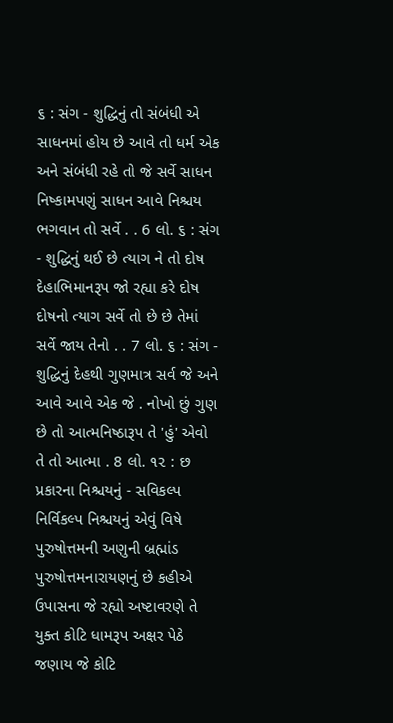૬ : સંગ - શુદ્ધિનું તો સંબંધી એ સાધનમાં હોય છે આવે તો ધર્મ એક અને સંબંધી રહે તો જે સર્વે સાધન નિષ્કામપણું સાધન આવે નિશ્ચય ભગવાન તો સર્વે . . 6 લો. ૬ : સંગ - શુદ્ધિનું થઈ છે ત્યાગ ને તો દોષ દેહાભિમાનરૂપ જો રહ્યા કરે દોષ દોષનો ત્યાગ સર્વે તો છે છે તેમાં સર્વે જાય તેનો . . 7 લો. ૬ : સંગ - શુદ્ધિનું દેહથી ગુણમાત્ર સર્વ જે અને આવે આવે એક જે . નોખો છું ગુણ છે તો આત્મનિષ્ઠારૂપ તે 'હું' એવો તે તો આત્મા . 8 લો. ૧૨ : છ પ્રકારના નિશ્ચયનું - સવિકલ્પ નિર્વિકલ્પ નિશ્ચયનું એવું વિષે પુરુષોત્તમની અણુની બ્રહ્માંડ પુરુષોત્તમનારાયણનું છે કહીએ ઉપાસના જે રહ્યો અષ્ટાવરણે તે યુક્ત કોટિ ધામરૂપ અક્ષર પેઠે જણાય જે કોટિ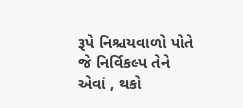રૂપે નિશ્ચયવાળો પોતે જે નિર્વિકલ્પ તેને એવાં , થકો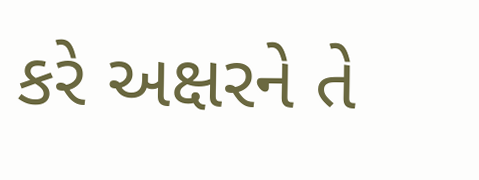કરે અક્ષરને તે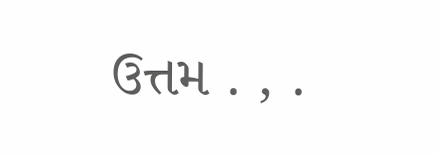ઉત્તમ . , .